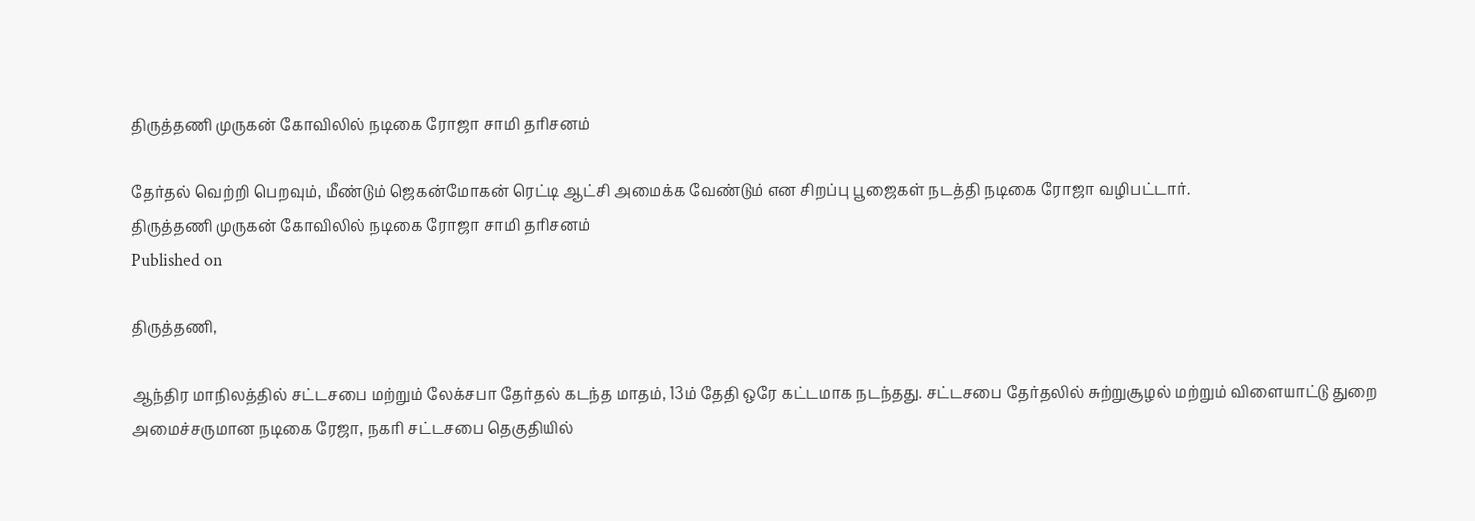திருத்தணி முருகன் கோவிலில் நடிகை ரோஜா சாமி தரிசனம்

தேர்தல் வெற்றி பெறவும், மீண்டும் ஜெகன்மோகன் ரெட்டி ஆட்சி அமைக்க வேண்டும் என சிறப்பு பூஜைகள் நடத்தி நடிகை ரோஜா வழிபட்டார்.
திருத்தணி முருகன் கோவிலில் நடிகை ரோஜா சாமி தரிசனம்
Published on

திருத்தணி,

ஆந்திர மாநிலத்தில் சட்டசபை மற்றும் லேக்சபா தேர்தல் கடந்த மாதம், 13ம் தேதி ஒரே கட்டமாக நடந்தது. சட்டசபை தேர்தலில் சுற்றுசூழல் மற்றும் விளையாட்டு துறை அமைச்சருமான நடிகை ரேஜா, நகரி சட்டசபை தெகுதியில்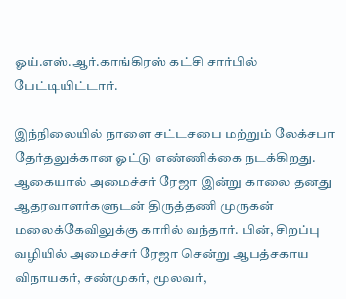ஓய்.எஸ்.ஆர்.காங்கிரஸ் கட்சி சார்பில் பேட்டியிட்டார்.

இந்நிலையில் நாளை சட்டசபை மற்றும் லேக்சபா தேர்தலுக்கான ஓட்டு எண்ணிக்கை நடக்கிறது. ஆகையால் அமைச்சர் ரேஜா இன்று காலை தனது ஆதரவாளர்களுடன் திருத்தணி முருகன் மலைக்கேவிலுக்கு காரில் வந்தார். பின், சிறப்பு வழியில் அமைச்சர் ரேஜா சென்று ஆபத்சகாய விநாயகர், சண்முகர், மூலவர்,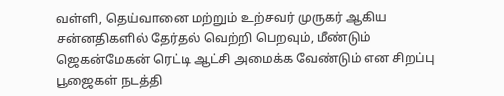வள்ளி, தெய்வானை மற்றும் உற்சவர் முருகர் ஆகிய சன்னதிகளில் தேர்தல் வெற்றி பெறவும், மீண்டும் ஜெகன்மேகன் ரெட்டி ஆட்சி அமைக்க வேண்டும் என சிறப்பு பூஜைகள் நடத்தி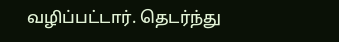வழிப்பட்டார். தெடர்ந்து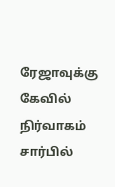ரேஜாவுக்கு கேவில் நிர்வாகம் சார்பில்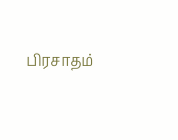பிரசாதம்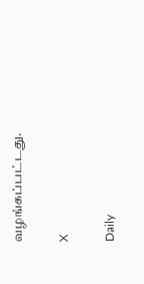வழங்கப்பட்டது.

X

Daily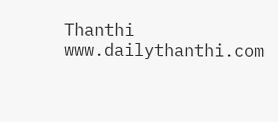Thanthi
www.dailythanthi.com